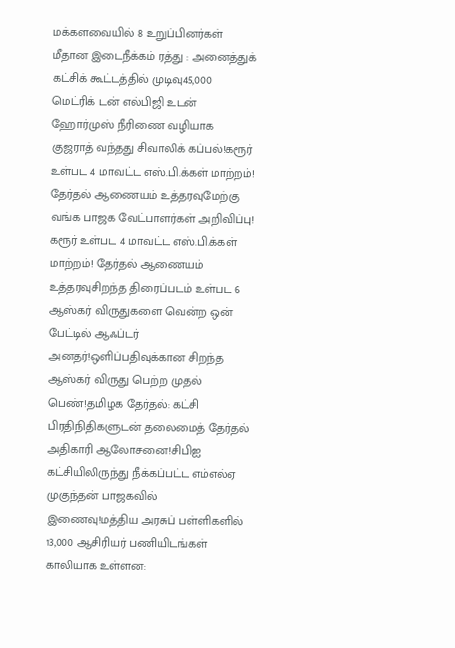மக்களவையில் 8 உறுப்பினர்கள் மீதான இடைநீக்கம் ரத்து : அனைத்துக் கட்சிக் கூட்டத்தில் முடிவு45,000 மெட்ரிக் டன் எல்பிஜி உடன் ஹோர்முஸ் நீரிணை வழியாக குஜராத் வந்தது சிவாலிக் கப்பல்!கரூர் உள்பட 4 மாவட்ட எஸ்.பி.க்கள் மாற்றம்! தேர்தல் ஆணையம் உத்தரவுமேற்கு வங்க பாஜக வேட்பாளர்கள் அறிவிப்பு! கரூர் உள்பட 4 மாவட்ட எஸ்.பி.க்கள் மாற்றம்! தேர்தல் ஆணையம் உத்தரவுசிறந்த திரைப்படம் உள்பட 6 ஆஸ்கர் விருதுகளை வென்ற ஒன் பேட்டில் ஆஃப்டர் அனதர்!ஒளிப்பதிவுக்கான சிறந்த ஆஸ்கர் விருது பெற்ற முதல் பெண்!தமிழக தேர்தல்: கட்சி பிரதிநிதிகளுடன் தலைமைத் தேர்தல் அதிகாரி ஆலோசனை!சிபிஐ கட்சியிலிருந்து நீக்கப்பட்ட எம்எல்ஏ முகுந்தன் பாஜகவில் இணைவு!மத்திய அரசுப் பள்ளிகளில் 13,000 ஆசிரியர் பணியிடங்கள் காலியாக உள்ளன: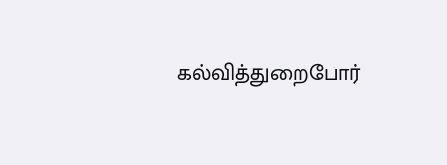கல்வித்துறைபோர்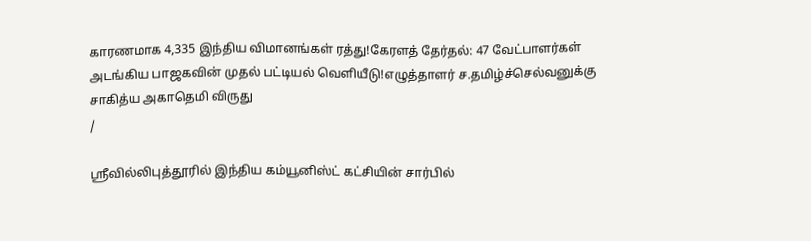காரணமாக 4,335 இந்திய விமானங்கள் ரத்து!கேரளத் தேர்தல்: 47 வேட்பாளர்கள் அடங்கிய பாஜகவின் முதல் பட்டியல் வெளியீடு!எழுத்தாளர் ச.தமிழ்ச்செல்வனுக்கு சாகித்ய அகாதெமி விருது
/

ஸ்ரீவில்லிபுத்தூரில் இந்திய கம்யூனிஸ்ட் கட்சியின் சார்பில்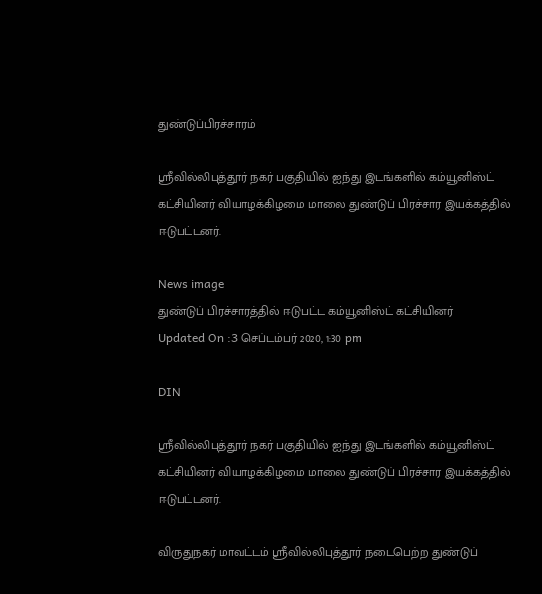துண்டுப்பிரச்சாரம்

ஸ்ரீவில்லிபுத்தூர் நகர் பகுதியில் ஐந்து இடங்களில் கம்யூனிஸ்ட் கட்சியினர் வியாழக்கிழமை மாலை துண்டுப் பிரச்சார இயக்கத்தில் ஈடுபட்டனர்.

News image
துண்டுப் பிரச்சாரத்தில் ஈடுபட்ட கம்யூனிஸ்ட் கட்சியினர்
Updated On :3 செப்டம்பர் 2020, 1:30 pm

DIN

ஸ்ரீவில்லிபுத்தூர் நகர் பகுதியில் ஐந்து இடங்களில் கம்யூனிஸ்ட் கட்சியினர் வியாழக்கிழமை மாலை துண்டுப் பிரச்சார இயக்கத்தில் ஈடுபட்டனர்.

விருதுநகர் மாவட்டம் ஸ்ரீவில்லிபுத்தூர் நடைபெற்ற துண்டுப்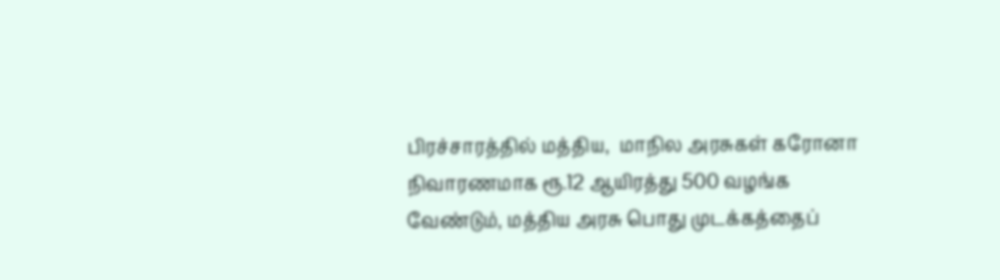பிரச்சாரத்தில் மத்திய,  மாநில அரசுகள் கரோனா நிவாரணமாக ரூ.12 ஆயிரத்து 500 வழங்க வேண்டும், மத்திய அரசு பொது முடக்கத்தைப்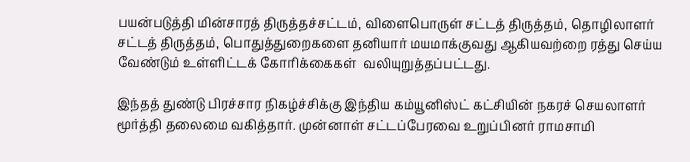பயன்படுத்தி மின்சாரத் திருத்தச்சட்டம், விளைபொருள் சட்டத் திருத்தம், தொழிலாளர் சட்டத் திருத்தம், பொதுத்துறைகளை தனியார் மயமாக்குவது ஆகியவற்றை ரத்து செய்ய வேண்டும் உள்ளிட்டக் கோரிக்கைகள்  வலியுறுத்தப்பட்டது.

இந்தத் துண்டு பிரச்சார நிகழ்ச்சிக்கு இந்திய கம்யூனிஸ்ட் கட்சியின் நகரச் செயலாளர் மூர்த்தி தலைமை வகித்தார். முன்னாள் சட்டப்பேரவை உறுப்பினர் ராமசாமி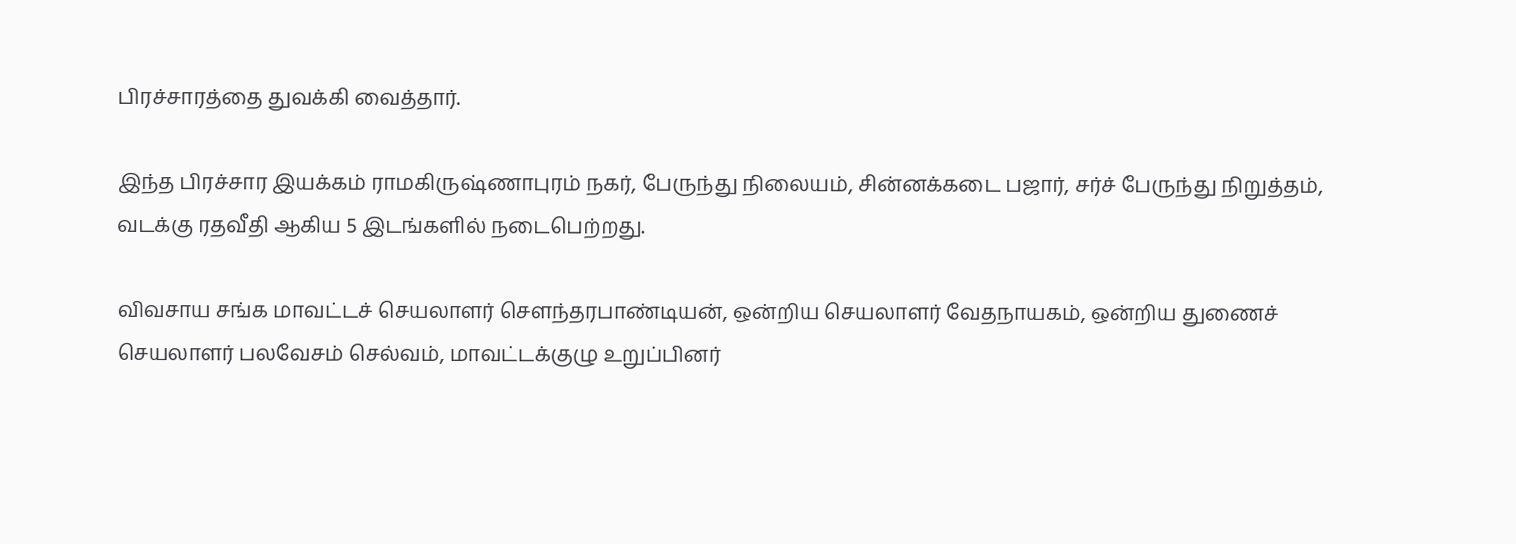பிரச்சாரத்தை துவக்கி வைத்தார்.

இந்த பிரச்சார இயக்கம் ராமகிருஷ்ணாபுரம் நகர், பேருந்து நிலையம், சின்னக்கடை பஜார், சர்ச் பேருந்து நிறுத்தம், வடக்கு ரதவீதி ஆகிய 5 இடங்களில் நடைபெற்றது.

விவசாய சங்க மாவட்டச் செயலாளர் சௌந்தரபாண்டியன், ஒன்றிய செயலாளர் வேதநாயகம், ஒன்றிய துணைச் செயலாளர் பலவேசம் செல்வம், மாவட்டக்குழு உறுப்பினர்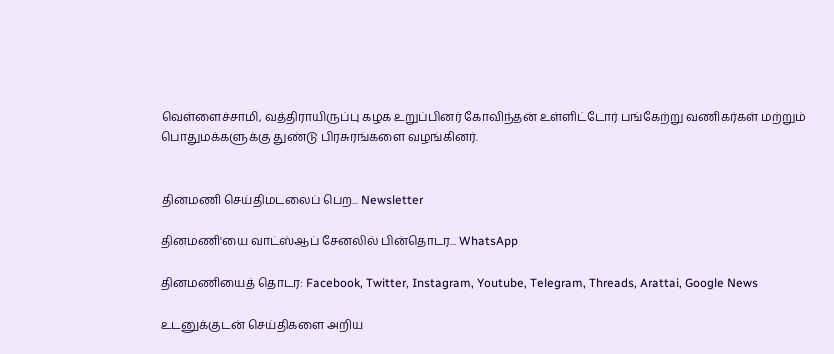வெள்ளைச்சாமி, வத்திராயிருப்பு கழக உறுப்பினர் கோவிந்தன் உள்ளிட்டோர் பங்கேற்று வணிகர்கள் மற்றும் பொதுமக்களுக்கு துண்டு பிரசுரங்களை வழங்கினர்.


தினமணி செய்திமடலைப் பெற... Newsletter

தினமணி'யை வாட்ஸ்ஆப் சேனலில் பின்தொடர... WhatsApp

தினமணியைத் தொடர: Facebook, Twitter, Instagram, Youtube, Telegram, Threads, Arattai, Google News

உடனுக்குடன் செய்திகளை அறிய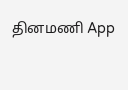தினமணி App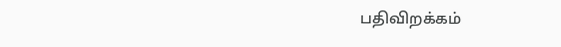பதிவிறக்கம்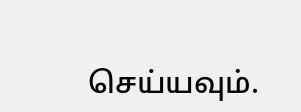செய்யவும்.